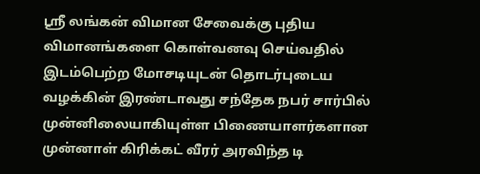ஸ்ரீ லங்கன் விமான சேவைக்கு புதிய விமானங்களை கொள்வனவு செய்வதில் இடம்பெற்ற மோசடியுடன் தொடர்புடைய வழக்கின் இரண்டாவது சந்தேக நபர் சார்பில் முன்னிலையாகியுள்ள பிணையாளர்களான முன்னாள் கிரிக்கட் வீரர் அரவிந்த டி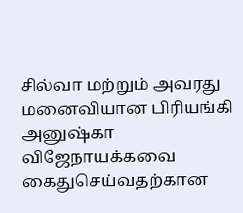சில்வா மற்றும் அவரது மனைவியான பிரியங்கி அனுஷ்கா விஜேநாயக்கவை கைதுசெய்வதற்கான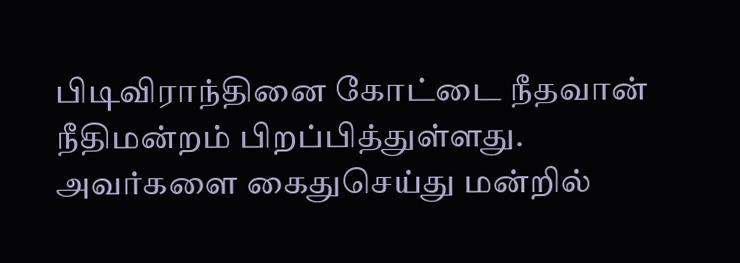பிடிவிராந்தினை கோட்டை நீதவான் நீதிமன்றம் பிறப்பித்துள்ளது.
அவர்களை கைதுசெய்து மன்றில்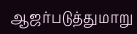ஆஜர்படுத்துமாறு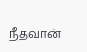நீதவான்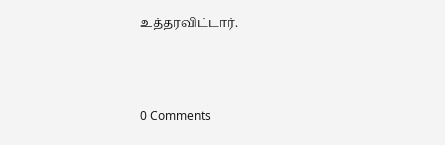உத்தரவிட்டார்.



0 Comments